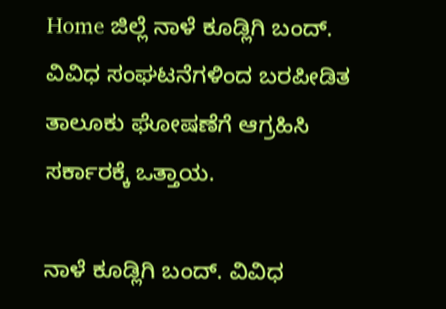Home ಜಿಲ್ಲೆ ನಾಳೆ ಕೂಡ್ಲಿಗಿ ಬಂದ್. ವಿವಿಧ ಸಂಘಟನೆಗಳಿಂದ ಬರಪೀಡಿತ  ತಾಲೂಕು ಘೋಷಣೆಗೆ ಆಗ್ರಹಿಸಿ ಸರ್ಕಾರಕ್ಕೆ ಒತ್ತಾಯ.

ನಾಳೆ ಕೂಡ್ಲಿಗಿ ಬಂದ್. ವಿವಿಧ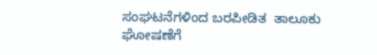ಸಂಘಟನೆಗಳಿಂದ ಬರಪೀಡಿತ  ತಾಲೂಕು ಘೋಷಣೆಗೆ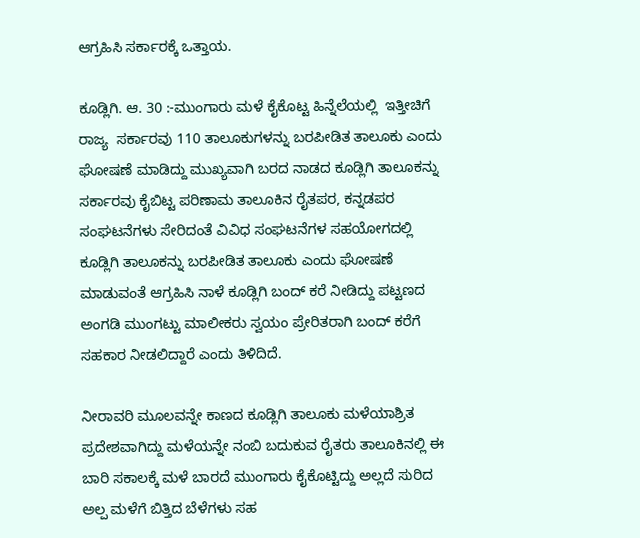ಆಗ್ರಹಿಸಿ ಸರ್ಕಾರಕ್ಕೆ ಒತ್ತಾಯ.

ಕೂಡ್ಲಿಗಿ. ಆ. 30 :-ಮುಂಗಾರು ಮಳೆ ಕೈಕೊಟ್ಟ ಹಿನ್ನೆಲೆಯಲ್ಲಿ  ಇತ್ತೀಚಿಗೆ ರಾಜ್ಯ  ಸರ್ಕಾರವು 110 ತಾಲೂಕುಗಳನ್ನು ಬರಪೀಡಿತ ತಾಲೂಕು ಎಂದು ಘೋಷಣೆ ಮಾಡಿದ್ದು ಮುಖ್ಯವಾಗಿ ಬರದ ನಾಡದ ಕೂಡ್ಲಿಗಿ ತಾಲೂಕನ್ನು ಸರ್ಕಾರವು ಕೈಬಿಟ್ಟ ಪರಿಣಾಮ ತಾಲೂಕಿನ ರೈತಪರ, ಕನ್ನಡಪರ ಸಂಘಟನೆಗಳು ಸೇರಿದಂತೆ ವಿವಿಧ ಸಂಘಟನೆಗಳ ಸಹಯೋಗದಲ್ಲಿ ಕೂಡ್ಲಿಗಿ ತಾಲೂಕನ್ನು ಬರಪೀಡಿತ ತಾಲೂಕು ಎಂದು ಘೋಷಣೆ ಮಾಡುವಂತೆ ಆಗ್ರಹಿಸಿ ನಾಳೆ ಕೂಡ್ಲಿಗಿ ಬಂದ್ ಕರೆ ನೀಡಿದ್ದು ಪಟ್ಟಣದ ಅಂಗಡಿ ಮುಂಗಟ್ಟು ಮಾಲೀಕರು ಸ್ವಯಂ ಪ್ರೇರಿತರಾಗಿ ಬಂದ್ ಕರೆಗೆ ಸಹಕಾರ ನೀಡಲಿದ್ದಾರೆ ಎಂದು ತಿಳಿದಿದೆ.

ನೀರಾವರಿ ಮೂಲವನ್ನೇ ಕಾಣದ ಕೂಡ್ಲಿಗಿ ತಾಲೂಕು ಮಳೆಯಾಶ್ರಿತ ಪ್ರದೇಶವಾಗಿದ್ದು ಮಳೆಯನ್ನೇ ನಂಬಿ ಬದುಕುವ ರೈತರು ತಾಲೂಕಿನಲ್ಲಿ ಈ ಬಾರಿ ಸಕಾಲಕ್ಕೆ ಮಳೆ ಬಾರದೆ ಮುಂಗಾರು ಕೈಕೊಟ್ಟಿದ್ದು ಅಲ್ಲದೆ ಸುರಿದ ಅಲ್ಪ ಮಳೆಗೆ ಬಿತ್ತಿದ ಬೆಳೆಗಳು ಸಹ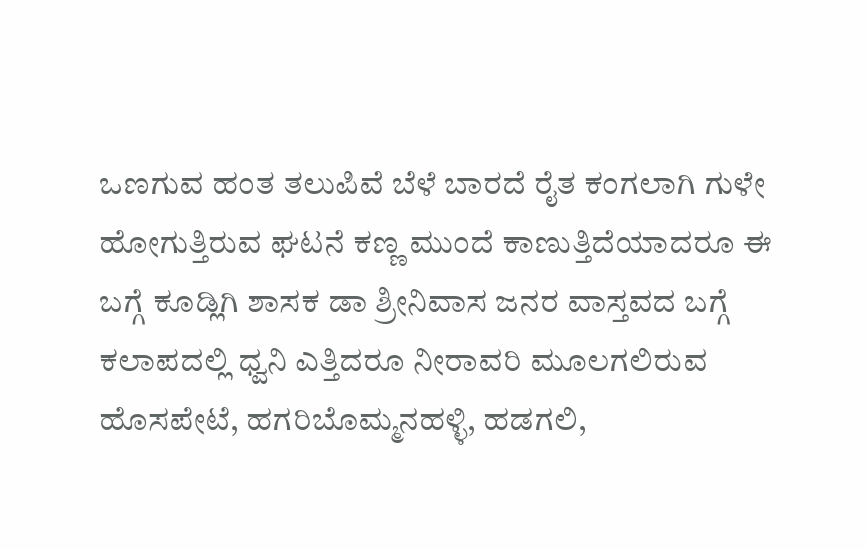ಒಣಗುವ ಹಂತ ತಲುಪಿವೆ ಬೆಳೆ ಬಾರದೆ ರೈತ ಕಂಗಲಾಗಿ ಗುಳೇ ಹೋಗುತ್ತಿರುವ ಘಟನೆ ಕಣ್ಣ ಮುಂದೆ ಕಾಣುತ್ತಿದೆಯಾದರೂ ಈ ಬಗ್ಗೆ ಕೂಡ್ಲಿಗಿ ಶಾಸಕ ಡಾ ಶ್ರೀನಿವಾಸ ಜನರ ವಾಸ್ತವದ ಬಗ್ಗೆ ಕಲಾಪದಲ್ಲಿ ಧ್ವನಿ ಎತ್ತಿದರೂ ನೀರಾವರಿ ಮೂಲಗಲಿರುವ ಹೊಸಪೇಟೆ, ಹಗರಿಬೊಮ್ಮನಹಳ್ಳಿ, ಹಡಗಲಿ,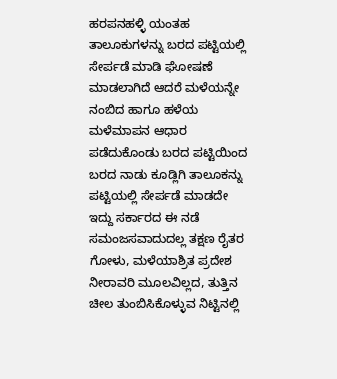ಹರಪನಹಳ್ಳಿ ಯಂತಹ ತಾಲೂಕುಗಳನ್ನು ಬರದ ಪಟ್ಟಿಯಲ್ಲಿ ಸೇರ್ಪಡೆ ಮಾಡಿ ಘೋಷಣೆ ಮಾಡಲಾಗಿದೆ ಆದರೆ ಮಳೆಯನ್ನೇ ನಂಬಿದ ಹಾಗೂ ಹಳೆಯ ಮಳೆಮಾಪನ ಆಧಾರ ಪಡೆದುಕೊಂಡು ಬರದ ಪಟ್ಟಿಯಿಂದ ಬರದ ನಾಡು ಕೂಡ್ಲಿಗಿ ತಾಲೂಕನ್ನು ಪಟ್ಟಿಯಲ್ಲಿ ಸೇರ್ಪಡೆ ಮಾಡದೇ ಇದ್ದು ಸರ್ಕಾರದ ಈ ನಡೆ   ಸಮಂಜಸವಾದುದಲ್ಲ ತಕ್ಷಣ ರೈತರ ಗೋಳು, ಮಳೆಯಾಶ್ರಿತ ಪ್ರದೇಶ ನೀರಾವರಿ ಮೂಲವಿಲ್ಲದ, ತುತ್ತಿನ ಚೀಲ ತುಂಬಿಸಿಕೊಳ್ಳುವ ನಿಟ್ಟಿನಲ್ಲಿ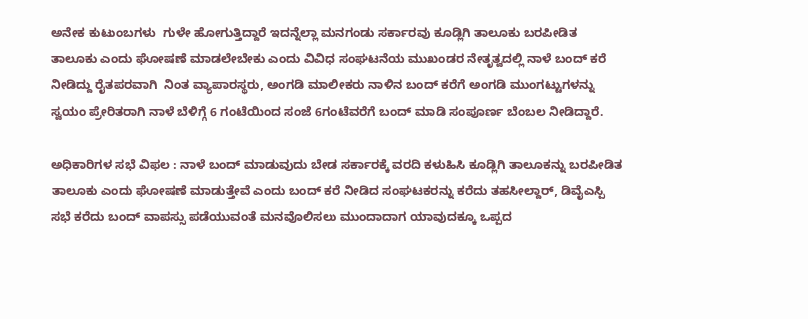ಅನೇಕ ಕುಟುಂಬಗಳು  ಗುಳೇ ಹೋಗುತ್ತಿದ್ದಾರೆ ಇದನ್ನೆಲ್ಲಾ ಮನಗಂಡು ಸರ್ಕಾರವು ಕೂಡ್ಲಿಗಿ ತಾಲೂಕು ಬರಪೀಡಿತ  ತಾಲೂಕು ಎಂದು ಘೋಷಣೆ ಮಾಡಲೇಬೇಕು ಎಂದು ವಿವಿಧ ಸಂಘಟನೆಯ ಮುಖಂಡರ ನೇತೃತ್ವದಲ್ಲಿ ನಾಳೆ ಬಂದ್ ಕರೆ ನೀಡಿದ್ದು ರೈತಪರವಾಗಿ  ನಿಂತ ವ್ಯಾಪಾರಸ್ಥರು, ಅಂಗಡಿ ಮಾಲೀಕರು ನಾಳಿನ ಬಂದ್ ಕರೆಗೆ ಅಂಗಡಿ ಮುಂಗಟ್ಟುಗಳನ್ನು ಸ್ವಯಂ ಪ್ರೇರಿತರಾಗಿ ನಾಳೆ ಬೆಳಿಗ್ಗೆ 6 ಗಂಟೆಯಿಂದ ಸಂಜೆ 6ಗಂಟೆವರೆಗೆ ಬಂದ್ ಮಾಡಿ ಸಂಪೂರ್ಣ ಬೆಂಬಲ ನೀಡಿದ್ದಾರೆ.

ಅಧಿಕಾರಿಗಳ ಸಭೆ ವಿಫಲ : ನಾಳೆ ಬಂದ್ ಮಾಡುವುದು ಬೇಡ ಸರ್ಕಾರಕ್ಕೆ ವರದಿ ಕಳುಹಿಸಿ ಕೂಡ್ಲಿಗಿ ತಾಲೂಕನ್ನು ಬರಪೀಡಿತ ತಾಲೂಕು ಎಂದು ಘೋಷಣೆ ಮಾಡುತ್ತೇವೆ ಎಂದು ಬಂದ್ ಕರೆ ನೀಡಿದ ಸಂಘಟಕರನ್ನು ಕರೆದು ತಹಸೀಲ್ದಾರ್, ಡಿವೈಎಸ್ಪಿ ಸಭೆ ಕರೆದು ಬಂದ್ ವಾಪಸ್ಸು ಪಡೆಯುವಂತೆ ಮನವೊಲಿಸಲು ಮುಂದಾದಾಗ ಯಾವುದಕ್ಕೂ ಒಪ್ಪದ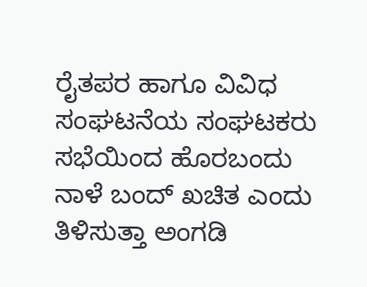ರೈತಪರ ಹಾಗೂ ವಿವಿಧ ಸಂಘಟನೆಯ ಸಂಘಟಕರು ಸಭೆಯಿಂದ ಹೊರಬಂದು ನಾಳೆ ಬಂದ್ ಖಚಿತ ಎಂದು ತಿಳಿಸುತ್ತಾ ಅಂಗಡಿ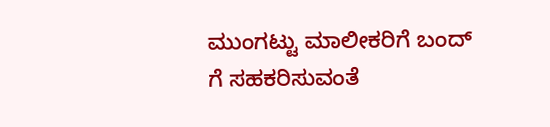ಮುಂಗಟ್ಟು ಮಾಲೀಕರಿಗೆ ಬಂದ್ ಗೆ ಸಹಕರಿಸುವಂತೆ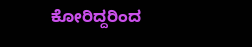ಕೋರಿದ್ದರಿಂದ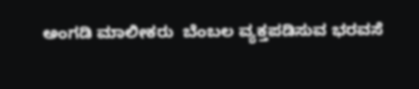ಅಂಗಡಿ ಮಾಲೀಕರು  ಬೆಂಬಲ ವ್ಯಕ್ತಪಡಿಸುವ ಭರವಸೆ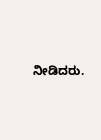ನೀಡಿದರು.